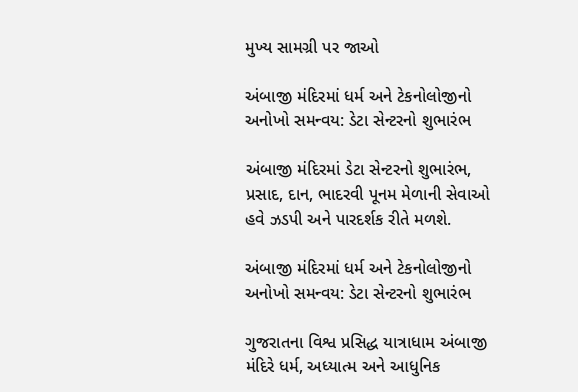મુખ્ય સામગ્રી પર જાઓ

અંબાજી મંદિરમાં ધર્મ અને ટેકનોલોજીનો અનોખો સમન્વય: ડેટા સેન્ટરનો શુભારંભ

અંબાજી મંદિરમાં ડેટા સેન્ટરનો શુભારંભ, પ્રસાદ, દાન, ભાદરવી પૂનમ મેળાની સેવાઓ હવે ઝડપી અને પારદર્શક રીતે મળશે.

અંબાજી મંદિરમાં ધર્મ અને ટેકનોલોજીનો અનોખો સમન્વય: ડેટા સેન્ટરનો શુભારંભ

ગુજરાતના વિશ્વ પ્રસિદ્ધ યાત્રાધામ અંબાજી મંદિરે ધર્મ, અધ્યાત્મ અને આધુનિક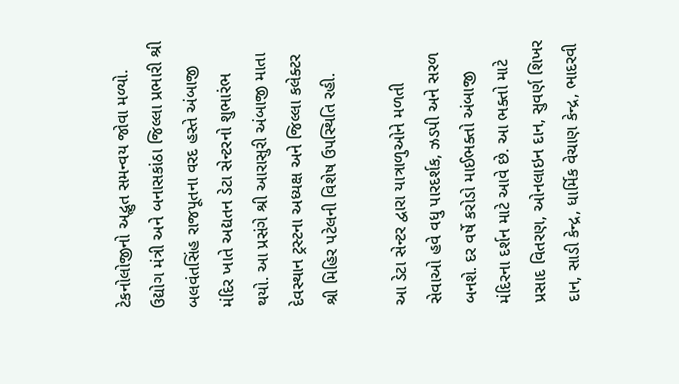ટેકનોલોજીનો અદ્ભુત સમન્વય જોવા મળ્યો. ઉદ્યોગ મંત્રી અને બનાસકાંઠા જિલ્લા પ્રભારી શ્રી બલવંતસિંહ રાજપૂતના વરદ હસ્તે અંબાજી મંદિર ખાતે અદ્યતન ડેટા સેન્ટરનો શુભારંભ થયો. આ પ્રસંગે શ્રી આરાસુરી અંબાજી માતા દેવસ્થાન ટ્રસ્ટના અધ્યક્ષ અને જિલ્લા કલેક્ટર શ્રી મિહિર પટેલની વિશેષ ઉપસ્થિતિ રહી.

આ ડેટા સેન્ટર દ્વારા યાત્રાળુઓને મળતી સેવાઓ હવે વધુ પારદર્શક, ઝડપી અને સરળ બનશે. દર વર્ષે કરોડો માઈભક્તો અંબાજી મંદિરના દર્શન માટે આવે છે. આ ભક્તો માટે પ્રસાદ વિતરણ, ઓનલાઇન દાન, સુવર્ણ શિખર દાન, સાડી કેન્દ્ર, ધાર્મિક વેચાણ કેન્દ્ર, ભાદરવી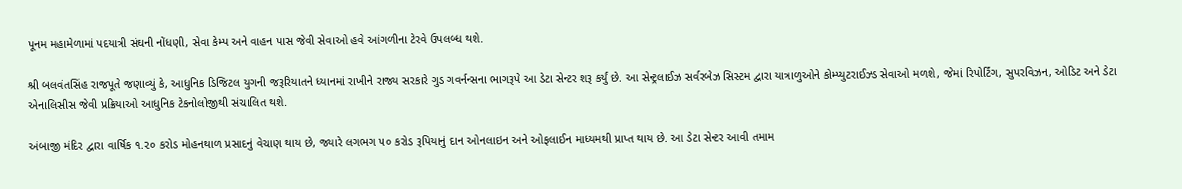પૂનમ મહામેળામાં પદયાત્રી સંઘની નોંધણી, સેવા કેમ્પ અને વાહન પાસ જેવી સેવાઓ હવે આંગળીના ટેરવે ઉપલબ્ધ થશે.

શ્રી બલવંતસિંહ રાજપૂતે જણાવ્યું કે, આધુનિક ડિજિટલ યુગની જરૂરિયાતને ધ્યાનમાં રાખીને રાજ્ય સરકારે ગુડ ગવર્નન્સના ભાગરૂપે આ ડેટા સેન્ટર શરૂ કર્યું છે. આ સેન્ટ્રલાઈઝ સર્વરબેઝ સિસ્ટમ દ્વારા યાત્રાળુઓને કોમ્પ્યુટરાઈઝ્ડ સેવાઓ મળશે, જેમાં રિપોર્ટિંગ, સુપરવિઝન, ઓડિટ અને ડેટા એનાલિસીસ જેવી પ્રક્રિયાઓ આધુનિક ટેકનોલોજીથી સંચાલિત થશે.

અંબાજી મંદિર દ્વારા વાર્ષિક ૧.૨૦ કરોડ મોહનથાળ પ્રસાદનું વેચાણ થાય છે, જ્યારે લગભગ ૫૦ કરોડ રૂપિયાનું દાન ઓનલાઇન અને ઓફલાઈન માધ્યમથી પ્રાપ્ત થાય છે. આ ડેટા સેન્ટર આવી તમામ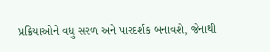પ્રક્રિયાઓને વધુ સરળ અને પારદર્શક બનાવશે, જેનાથી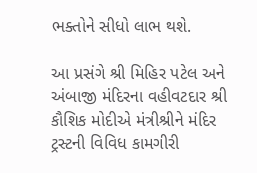ભક્તોને સીધો લાભ થશે.

આ પ્રસંગે શ્રી મિહિર પટેલ અને અંબાજી મંદિરના વહીવટદાર શ્રી કૌશિક મોદીએ મંત્રીશ્રીને મંદિર ટ્રસ્ટની વિવિધ કામગીરી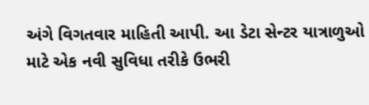અંગે વિગતવાર માહિતી આપી. આ ડેટા સેન્ટર યાત્રાળુઓ માટે એક નવી સુવિધા તરીકે ઉભરી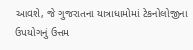આવશે, જે ગુજરાતના યાત્રાધામોમાં ટેકનોલોજીના ઉપયોગનું ઉત્તમ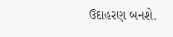ઉદાહરણ બનશે.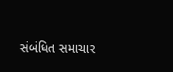સંબંધિત સમાચાર